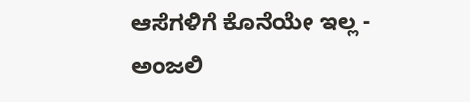ಆಸೆಗಳಿಗೆ ಕೊನೆಯೇ ಇಲ್ಲ - ಅಂಜಲಿ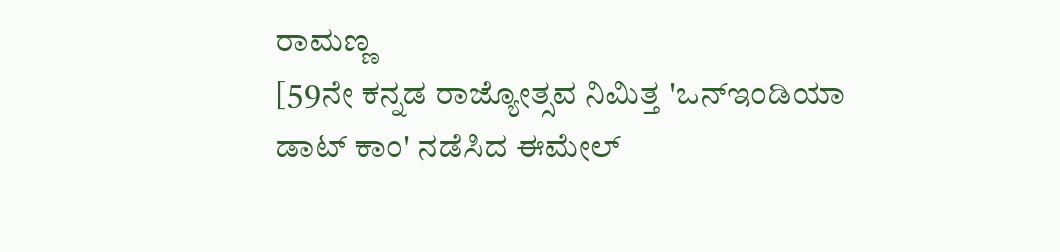ರಾಮಣ್ಣ
[59ನೇ ಕನ್ನಡ ರಾಜ್ಯೋತ್ಸವ ನಿಮಿತ್ತ 'ಒನ್ಇಂಡಿಯಾ ಡಾಟ್ ಕಾಂ' ನಡೆಸಿದ ಈಮೇಲ್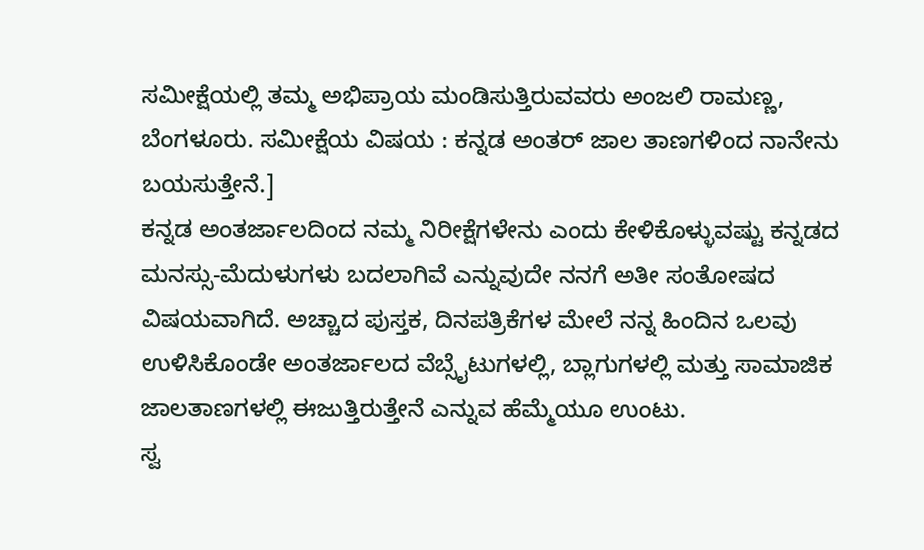ಸಮೀಕ್ಷೆಯಲ್ಲಿ ತಮ್ಮ ಅಭಿಪ್ರಾಯ ಮಂಡಿಸುತ್ತಿರುವವರು ಅಂಜಲಿ ರಾಮಣ್ಣ, ಬೆಂಗಳೂರು. ಸಮೀಕ್ಷೆಯ ವಿಷಯ : ಕನ್ನಡ ಅಂತರ್ ಜಾಲ ತಾಣಗಳಿಂದ ನಾನೇನು ಬಯಸುತ್ತೇನೆ.]
ಕನ್ನಡ ಅಂತರ್ಜಾಲದಿಂದ ನಮ್ಮ ನಿರೀಕ್ಷೆಗಳೇನು ಎಂದು ಕೇಳಿಕೊಳ್ಳುವಷ್ಟು ಕನ್ನಡದ ಮನಸ್ಸು-ಮೆದುಳುಗಳು ಬದಲಾಗಿವೆ ಎನ್ನುವುದೇ ನನಗೆ ಅತೀ ಸಂತೋಷದ ವಿಷಯವಾಗಿದೆ. ಅಚ್ಚಾದ ಪುಸ್ತಕ, ದಿನಪತ್ರಿಕೆಗಳ ಮೇಲೆ ನನ್ನ ಹಿಂದಿನ ಒಲವು ಉಳಿಸಿಕೊಂಡೇ ಅಂತರ್ಜಾಲದ ವೆಬ್ಸೈಟುಗಳಲ್ಲಿ, ಬ್ಲಾಗುಗಳಲ್ಲಿ ಮತ್ತು ಸಾಮಾಜಿಕ ಜಾಲತಾಣಗಳಲ್ಲಿ ಈಜುತ್ತಿರುತ್ತೇನೆ ಎನ್ನುವ ಹೆಮ್ಮೆಯೂ ಉಂಟು.
ಸ್ವ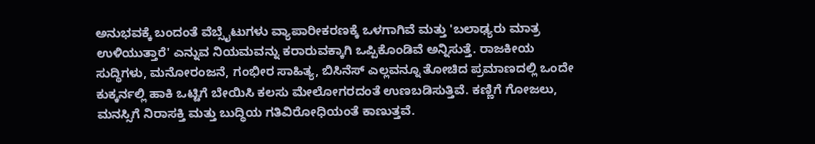ಅನುಭವಕ್ಕೆ ಬಂದಂತೆ ವೆಬ್ಸೈಟುಗಳು ವ್ಯಾಪಾರೀಕರಣಕ್ಕೆ ಒಳಗಾಗಿವೆ ಮತ್ತು 'ಬಲಾಢ್ಯರು ಮಾತ್ರ ಉಳಿಯುತ್ತಾರೆ' ಎನ್ನುವ ನಿಯಮವನ್ನು ಕರಾರುವಕ್ಕಾಗಿ ಒಪ್ಪಿಕೊಂಡಿವೆ ಅನ್ನಿಸುತ್ತೆ. ರಾಜಕೀಯ ಸುದ್ಧಿಗಳು, ಮನೋರಂಜನೆ, ಗಂಭೀರ ಸಾಹಿತ್ಯ, ಬಿಸಿನೆಸ್ ಎಲ್ಲವನ್ನೂ ತೋಚಿದ ಪ್ರಮಾಣದಲ್ಲಿ ಒಂದೇ ಕುಕ್ಕರ್ನಲ್ಲಿ ಹಾಕಿ ಒಟ್ಟಿಗೆ ಬೇಯಿಸಿ ಕಲಸು ಮೇಲೋಗರದಂತೆ ಉಣಬಡಿಸುತ್ತಿವೆ. ಕಣ್ಣಿಗೆ ಗೋಜಲು, ಮನಸ್ಸಿಗೆ ನಿರಾಸಕ್ತಿ ಮತ್ತು ಬುದ್ಧಿಯ ಗತಿವಿರೋಧಿಯಂತೆ ಕಾಣುತ್ತವೆ.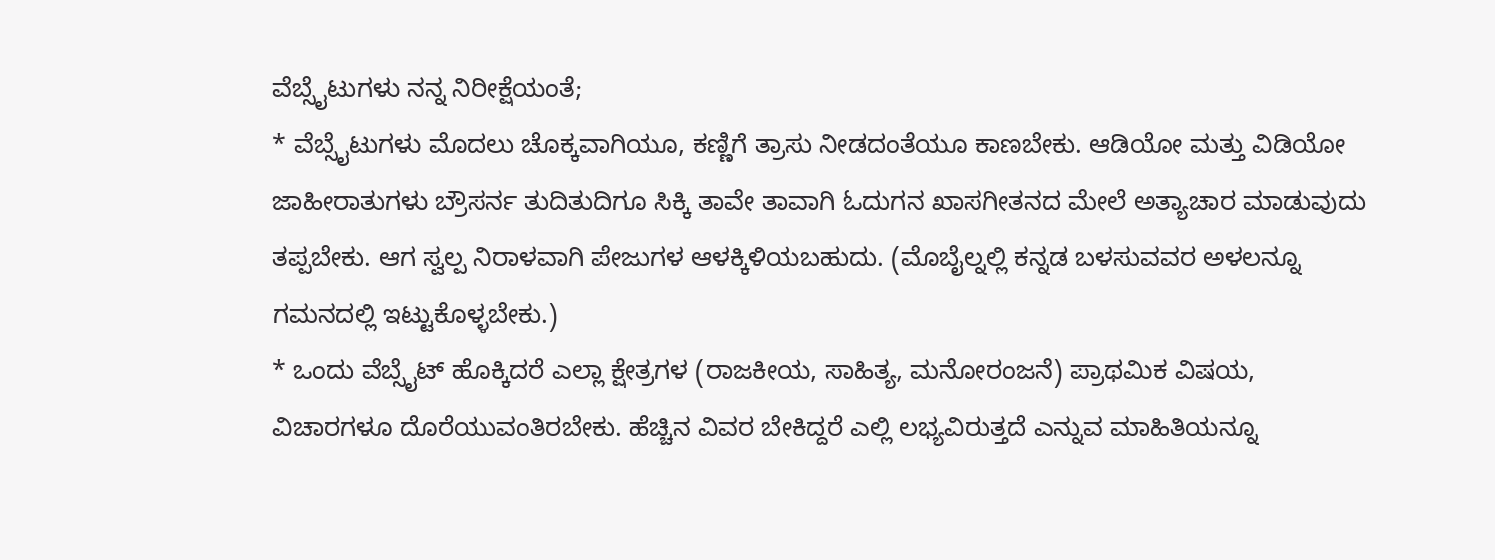ವೆಬ್ಸೈಟುಗಳು ನನ್ನ ನಿರೀಕ್ಷೆಯಂತೆ;
* ವೆಬ್ಸೈಟುಗಳು ಮೊದಲು ಚೊಕ್ಕವಾಗಿಯೂ, ಕಣ್ಣಿಗೆ ತ್ರಾಸು ನೀಡದಂತೆಯೂ ಕಾಣಬೇಕು. ಆಡಿಯೋ ಮತ್ತು ವಿಡಿಯೋ ಜಾಹೀರಾತುಗಳು ಬ್ರೌಸರ್ನ ತುದಿತುದಿಗೂ ಸಿಕ್ಕಿ ತಾವೇ ತಾವಾಗಿ ಓದುಗನ ಖಾಸಗೀತನದ ಮೇಲೆ ಅತ್ಯಾಚಾರ ಮಾಡುವುದು ತಪ್ಪಬೇಕು. ಆಗ ಸ್ವಲ್ಪ ನಿರಾಳವಾಗಿ ಪೇಜುಗಳ ಆಳಕ್ಕಿಳಿಯಬಹುದು. (ಮೊಬೈಲ್ನಲ್ಲಿ ಕನ್ನಡ ಬಳಸುವವರ ಅಳಲನ್ನೂ ಗಮನದಲ್ಲಿ ಇಟ್ಟುಕೊಳ್ಳಬೇಕು.)
* ಒಂದು ವೆಬ್ಸೈಟ್ ಹೊಕ್ಕಿದರೆ ಎಲ್ಲಾ ಕ್ಷೇತ್ರಗಳ (ರಾಜಕೀಯ, ಸಾಹಿತ್ಯ, ಮನೋರಂಜನೆ) ಪ್ರಾಥಮಿಕ ವಿಷಯ, ವಿಚಾರಗಳೂ ದೊರೆಯುವಂತಿರಬೇಕು. ಹೆಚ್ಚಿನ ವಿವರ ಬೇಕಿದ್ದರೆ ಎಲ್ಲಿ ಲಭ್ಯವಿರುತ್ತದೆ ಎನ್ನುವ ಮಾಹಿತಿಯನ್ನೂ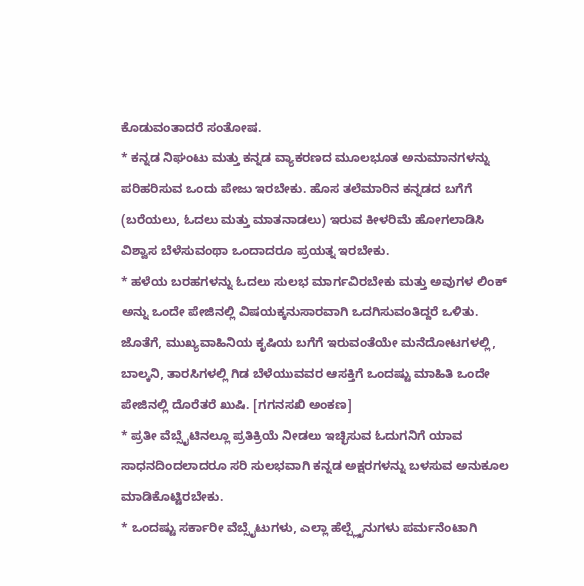ಕೊಡುವಂತಾದರೆ ಸಂತೋಷ.
* ಕನ್ನಡ ನಿಘಂಟು ಮತ್ತು ಕನ್ನಡ ವ್ಯಾಕರಣದ ಮೂಲಭೂತ ಅನುಮಾನಗಳನ್ನು ಪರಿಹರಿಸುವ ಒಂದು ಪೇಜು ಇರಬೇಕು. ಹೊಸ ತಲೆಮಾರಿನ ಕನ್ನಡದ ಬಗೆಗೆ (ಬರೆಯಲು, ಓದಲು ಮತ್ತು ಮಾತನಾಡಲು) ಇರುವ ಕೀಳರಿಮೆ ಹೋಗಲಾಡಿಸಿ ವಿಶ್ವಾಸ ಬೆಳೆಸುವಂಥಾ ಒಂದಾದರೂ ಪ್ರಯತ್ನ ಇರಬೇಕು.
* ಹಳೆಯ ಬರಹಗಳನ್ನು ಓದಲು ಸುಲಭ ಮಾರ್ಗವಿರಬೇಕು ಮತ್ತು ಅವುಗಳ ಲಿಂಕ್ ಅನ್ನು ಒಂದೇ ಪೇಜಿನಲ್ಲಿ ವಿಷಯಕ್ಕನುಸಾರವಾಗಿ ಒದಗಿಸುವಂತಿದ್ದರೆ ಒಳಿತು. ಜೊತೆಗೆ, ಮುಖ್ಯವಾಹಿನಿಯ ಕೃಷಿಯ ಬಗೆಗೆ ಇರುವಂತೆಯೇ ಮನೆದೋಟಗಳಲ್ಲಿ, ಬಾಲ್ಕನಿ, ತಾರಸಿಗಳಲ್ಲಿ ಗಿಡ ಬೆಳೆಯುವವರ ಆಸಕ್ತಿಗೆ ಒಂದಷ್ಟು ಮಾಹಿತಿ ಒಂದೇ ಪೇಜಿನಲ್ಲಿ ದೊರೆತರೆ ಖುಷಿ. [ಗಗನಸಖಿ ಅಂಕಣ]
* ಪ್ರತೀ ವೆಬ್ಸೈಟಿನಲ್ಲೂ ಪ್ರತಿಕ್ರಿಯೆ ನೀಡಲು ಇಚ್ಛಿಸುವ ಓದುಗನಿಗೆ ಯಾವ ಸಾಧನದಿಂದಲಾದರೂ ಸರಿ ಸುಲಭವಾಗಿ ಕನ್ನಡ ಅಕ್ಷರಗಳನ್ನು ಬಳಸುವ ಅನುಕೂಲ ಮಾಡಿಕೊಟ್ಟಿರಬೇಕು.
* ಒಂದಷ್ಟು ಸರ್ಕಾರೀ ವೆಬ್ಸೈಟುಗಳು, ಎಲ್ಲಾ ಹೆಲ್ಪ್ಲೈನುಗಳು ಪರ್ಮನೆಂಟಾಗಿ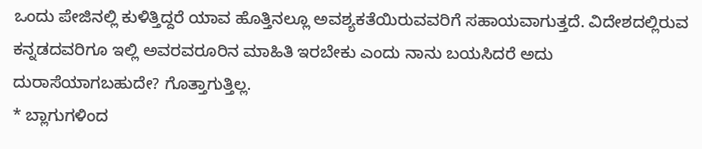ಒಂದು ಪೇಜಿನಲ್ಲಿ ಕುಳಿತ್ತಿದ್ದರೆ ಯಾವ ಹೊತ್ತಿನಲ್ಲೂ ಅವಶ್ಯಕತೆಯಿರುವವರಿಗೆ ಸಹಾಯವಾಗುತ್ತದೆ. ವಿದೇಶದಲ್ಲಿರುವ ಕನ್ನಡದವರಿಗೂ ಇಲ್ಲಿ ಅವರವರೂರಿನ ಮಾಹಿತಿ ಇರಬೇಕು ಎಂದು ನಾನು ಬಯಸಿದರೆ ಅದು ದುರಾಸೆಯಾಗಬಹುದೇ? ಗೊತ್ತಾಗುತ್ತಿಲ್ಲ.
* ಬ್ಲಾಗುಗಳಿಂದ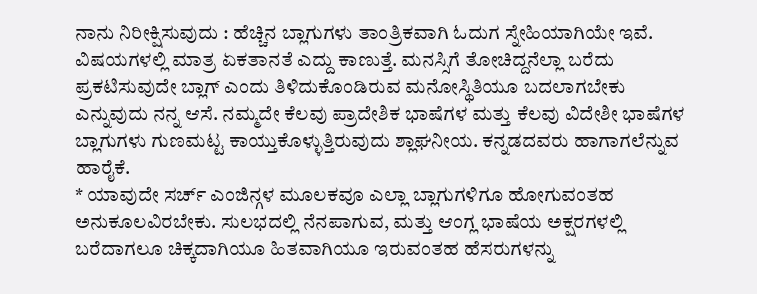ನಾನು ನಿರೀಕ್ಷಿಸುವುದು : ಹೆಚ್ಚಿನ ಬ್ಲಾಗುಗಳು ತಾಂತ್ರಿಕವಾಗಿ ಓದುಗ ಸ್ನೇಹಿಯಾಗಿಯೇ ಇವೆ. ವಿಷಯಗಳಲ್ಲಿ ಮಾತ್ರ ಏಕತಾನತೆ ಎದ್ದು ಕಾಣುತ್ತೆ. ಮನಸ್ಸಿಗೆ ತೋಚಿದ್ದನೆಲ್ಲಾ ಬರೆದು ಪ್ರಕಟಿಸುವುದೇ ಬ್ಲಾಗ್ ಎಂದು ತಿಳಿದುಕೊಂಡಿರುವ ಮನೋಸ್ಥಿತಿಯೂ ಬದಲಾಗಬೇಕು ಎನ್ನುವುದು ನನ್ನ ಆಸೆ. ನಮ್ಮದೇ ಕೆಲವು ಪ್ರಾದೇಶಿಕ ಭಾಷೆಗಳ ಮತ್ತು ಕೆಲವು ವಿದೇಶೀ ಭಾಷೆಗಳ ಬ್ಲಾಗುಗಳು ಗುಣಮಟ್ಟ ಕಾಯ್ತುಕೊಳ್ಳುತ್ತಿರುವುದು ಶ್ಲಾಘನೀಯ. ಕನ್ನಡದವರು ಹಾಗಾಗಲೆನ್ನುವ ಹಾರೈಕೆ.
* ಯಾವುದೇ ಸರ್ಚ್ ಎಂಜಿನ್ಗಳ ಮೂಲಕವೂ ಎಲ್ಲಾ ಬ್ಲಾಗುಗಳಿಗೂ ಹೋಗುವಂತಹ ಅನುಕೂಲವಿರಬೇಕು. ಸುಲಭದಲ್ಲಿ ನೆನಪಾಗುವ, ಮತ್ತು ಆಂಗ್ಲ ಭಾಷೆಯ ಅಕ್ಷರಗಳಲ್ಲಿ ಬರೆದಾಗಲೂ ಚಿಕ್ಕದಾಗಿಯೂ ಹಿತವಾಗಿಯೂ ಇರುವಂತಹ ಹೆಸರುಗಳನ್ನು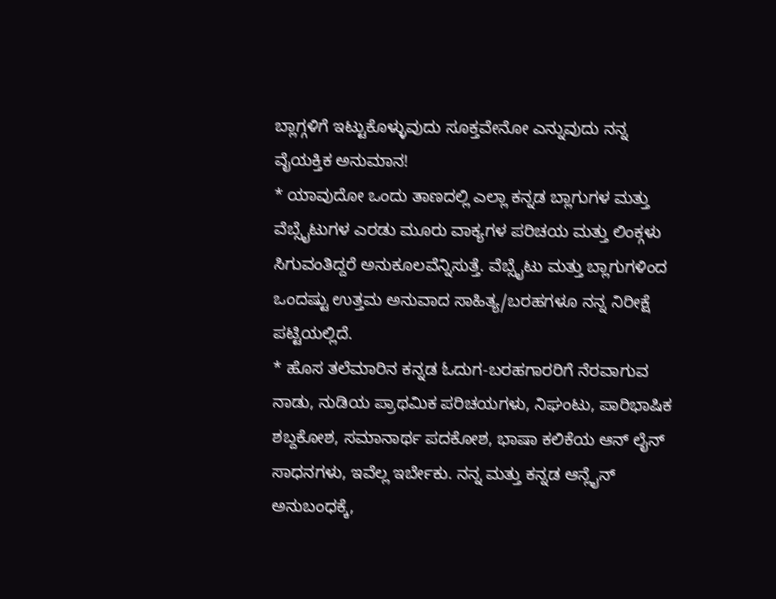ಬ್ಲಾಗ್ಗಳಿಗೆ ಇಟ್ಟುಕೊಳ್ಳುವುದು ಸೂಕ್ತವೇನೋ ಎನ್ನುವುದು ನನ್ನ ವೈಯಕ್ತಿಕ ಅನುಮಾನ!
* ಯಾವುದೋ ಒಂದು ತಾಣದಲ್ಲಿ ಎಲ್ಲಾ ಕನ್ನಡ ಬ್ಲಾಗುಗಳ ಮತ್ತು ವೆಬ್ಸೈಟುಗಳ ಎರಡು ಮೂರು ವಾಕ್ಯಗಳ ಪರಿಚಯ ಮತ್ತು ಲಿಂಕ್ಗಳು ಸಿಗುವಂತಿದ್ದರೆ ಅನುಕೂಲವೆನ್ನಿಸುತ್ತೆ. ವೆಬ್ಸೈಟು ಮತ್ತು ಬ್ಲಾಗುಗಳಿಂದ ಒಂದಷ್ಟು ಉತ್ತಮ ಅನುವಾದ ಸಾಹಿತ್ಯ/ಬರಹಗಳೂ ನನ್ನ ನಿರೀಕ್ಷೆ ಪಟ್ಟಿಯಲ್ಲಿದೆ.
* ಹೊಸ ತಲೆಮಾರಿನ ಕನ್ನಡ ಓದುಗ-ಬರಹಗಾರರಿಗೆ ನೆರವಾಗುವ ನಾಡು, ನುಡಿಯ ಪ್ರಾಥಮಿಕ ಪರಿಚಯಗಳು, ನಿಘಂಟು, ಪಾರಿಭಾಷಿಕ ಶಬ್ದಕೋಶ, ಸಮಾನಾರ್ಥ ಪದಕೋಶ, ಭಾಷಾ ಕಲಿಕೆಯ ಆನ್ ಲೈನ್ ಸಾಧನಗಳು, ಇವೆಲ್ಲ ಇರ್ಬೇಕು. ನನ್ನ ಮತ್ತು ಕನ್ನಡ ಆನ್ಲೈನ್ ಅನುಬಂಧಕ್ಕೆ,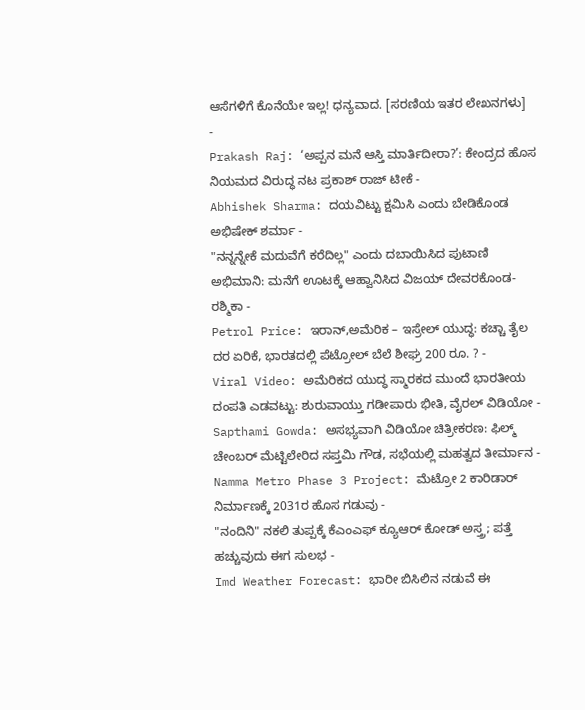ಆಸೆಗಳಿಗೆ ಕೊನೆಯೇ ಇಲ್ಲ! ಧನ್ಯವಾದ. [ಸರಣಿಯ ಇತರ ಲೇಖನಗಳು]
-
Prakash Raj: ‘ಅಪ್ಪನ ಮನೆ ಆಸ್ತಿ ಮಾರ್ತಿದೀರಾ?’: ಕೇಂದ್ರದ ಹೊಸ ನಿಯಮದ ವಿರುದ್ಧ ನಟ ಪ್ರಕಾಶ್ ರಾಜ್ ಟೀಕೆ -
Abhishek Sharma: ದಯವಿಟ್ಟು ಕ್ಷಮಿಸಿ ಎಂದು ಬೇಡಿಕೊಂಡ ಅಭಿಷೇಕ್ ಶರ್ಮಾ -
"ನನ್ನನ್ನೇಕೆ ಮದುವೆಗೆ ಕರೆದಿಲ್ಲ" ಎಂದು ದಬಾಯಿಸಿದ ಪುಟಾಣಿ ಅಭಿಮಾನಿ: ಮನೆಗೆ ಊಟಕ್ಕೆ ಆಹ್ವಾನಿಸಿದ ವಿಜಯ್ ದೇವರಕೊಂಡ-ರಶ್ಮಿಕಾ -
Petrol Price: ಇರಾನ್,ಅಮೆರಿಕ – ಇಸ್ರೇಲ್ ಯುದ್ಧ: ಕಚ್ಚಾ ತೈಲ ದರ ಏರಿಕೆ, ಭಾರತದಲ್ಲಿ ಪೆಟ್ರೋಲ್ ಬೆಲೆ ಶೀಘ್ರ 200 ರೂ. ? -
Viral Video: ಅಮೆರಿಕದ ಯುದ್ಧ ಸ್ಮಾರಕದ ಮುಂದೆ ಭಾರತೀಯ ದಂಪತಿ ಎಡವಟ್ಟು: ಶುರುವಾಯ್ತು ಗಡೀಪಾರು ಭೀತಿ, ವೈರಲ್ ವಿಡಿಯೋ -
Sapthami Gowda: ಅಸಭ್ಯವಾಗಿ ವಿಡಿಯೋ ಚಿತ್ರೀಕರಣ: ಫಿಲ್ಮ್ ಚೇಂಬರ್ ಮೆಟ್ಟಿಲೇರಿದ ಸಪ್ತಮಿ ಗೌಡ, ಸಭೆಯಲ್ಲಿ ಮಹತ್ವದ ತೀರ್ಮಾನ -
Namma Metro Phase 3 Project: ಮೆಟ್ರೋ 2 ಕಾರಿಡಾರ್ ನಿರ್ಮಾಣಕ್ಕೆ 2031ರ ಹೊಸ ಗಡುವು -
"ನಂದಿನಿ" ನಕಲಿ ತುಪ್ಪಕ್ಕೆ ಕೆಎಂಎಫ್ ಕ್ಯೂಆರ್ ಕೋಡ್ ಅಸ್ತ್ರ; ಪತ್ತೆ ಹಚ್ಚುವುದು ಈಗ ಸುಲಭ -
Imd Weather Forecast: ಭಾರೀ ಬಿಸಿಲಿನ ನಡುವೆ ಈ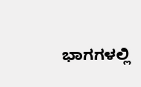ಭಾಗಗಳಲ್ಲಿ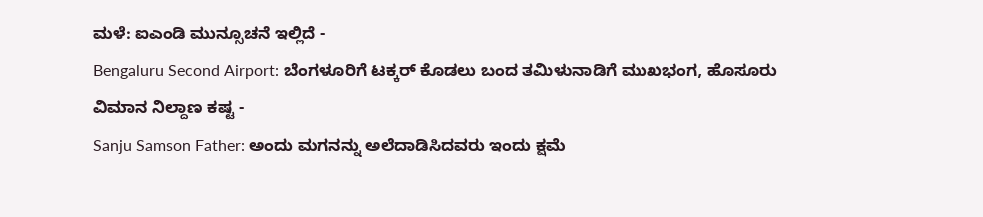ಮಳೆ: ಐಎಂಡಿ ಮುನ್ಸೂಚನೆ ಇಲ್ಲಿದೆ -
Bengaluru Second Airport: ಬೆಂಗಳೂರಿಗೆ ಟಕ್ಕರ್ ಕೊಡಲು ಬಂದ ತಮಿಳುನಾಡಿಗೆ ಮುಖಭಂಗ, ಹೊಸೂರು ವಿಮಾನ ನಿಲ್ದಾಣ ಕಷ್ಟ -
Sanju Samson Father: ಅಂದು ಮಗನನ್ನು ಅಲೆದಾಡಿಸಿದವರು ಇಂದು ಕ್ಷಮೆ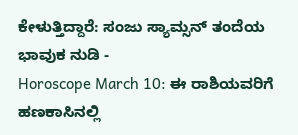ಕೇಳುತ್ತಿದ್ದಾರೆ: ಸಂಜು ಸ್ಯಾಮ್ಸನ್ ತಂದೆಯ ಭಾವುಕ ನುಡಿ -
Horoscope March 10: ಈ ರಾಶಿಯವರಿಗೆ ಹಣಕಾಸಿನಲ್ಲಿ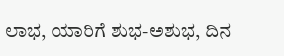ಲಾಭ, ಯಾರಿಗೆ ಶುಭ-ಅಶುಭ, ದಿನ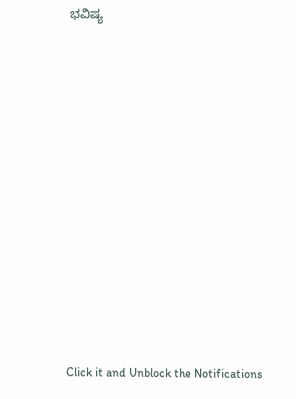ಭವಿಷ್ಯ












Click it and Unblock the Notifications